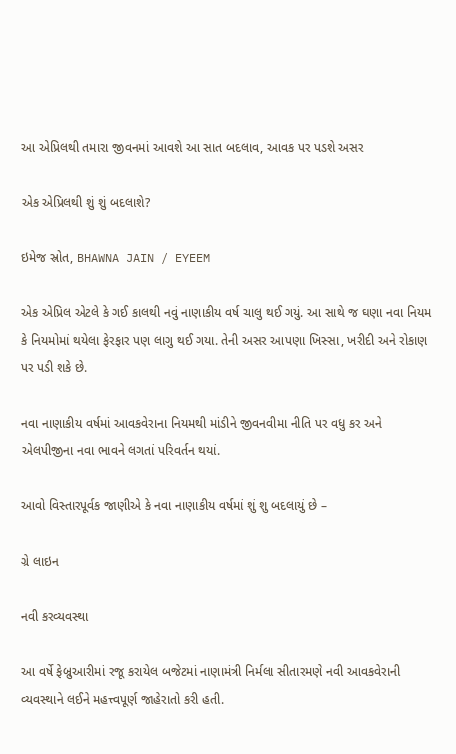આ એપ્રિલથી તમારા જીવનમાં આવશે આ સાત બદલાવ, આવક પર પડશે અસર

એક એપ્રિલથી શું શું બદલાશે?

ઇમેજ સ્રોત, BHAWNA JAIN / EYEEM

એક એપ્રિલ એટલે કે ગઈ કાલથી નવું નાણાકીય વર્ષ ચાલુ થઈ ગયું. આ સાથે જ ઘણા નવા નિયમ કે નિયમોમાં થયેલા ફેરફાર પણ લાગુ થઈ ગયા. તેની અસર આપણા ખિસ્સા, ખરીદી અને રોકાણ પર પડી શકે છે.

નવા નાણાકીય વર્ષમાં આવકવેરાના નિયમથી માંડીને જીવનવીમા નીતિ પર વધુ કર અને એલપીજીના નવા ભાવને લગતાં પરિવર્તન થયાં.

આવો વિસ્તારપૂર્વક જાણીએ કે નવા નાણાકીય વર્ષમાં શું શુ બદલાયું છે –

ગ્રે લાઇન

નવી કરવ્યવસ્થા

આ વર્ષે ફેબ્રુઆરીમાં રજૂ કરાયેલ બજેટમાં નાણામંત્રી નિર્મલા સીતારમણે નવી આવકવેરાની વ્યવસ્થાને લઈને મહત્ત્વપૂર્ણ જાહેરાતો કરી હતી.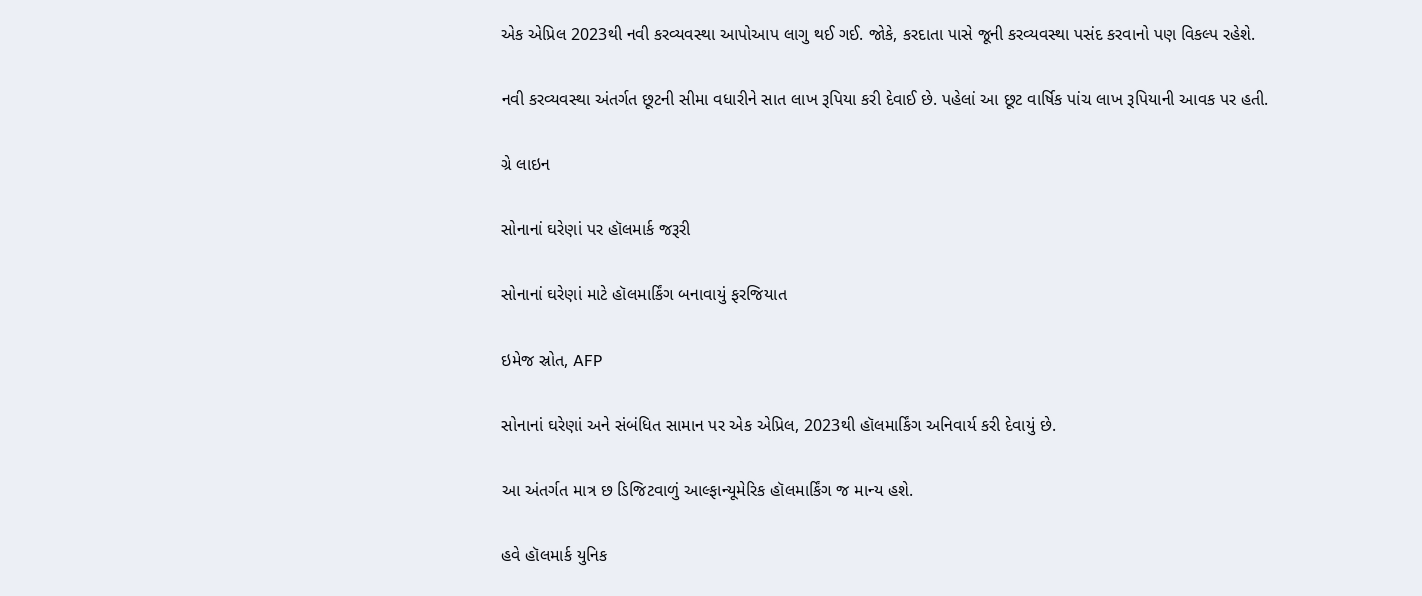એક એપ્રિલ 2023થી નવી કરવ્યવસ્થા આપોઆપ લાગુ થઈ ગઈ. જોકે, કરદાતા પાસે જૂની કરવ્યવસ્થા પસંદ કરવાનો પણ વિકલ્પ રહેશે.

નવી કરવ્યવસ્થા અંતર્ગત છૂટની સીમા વધારીને સાત લાખ રૂપિયા કરી દેવાઈ છે. પહેલાં આ છૂટ વાર્ષિક પાંચ લાખ રૂપિયાની આવક પર હતી.

ગ્રે લાઇન

સોનાનાં ઘરેણાં પર હૉલમાર્ક જરૂરી

સોનાનાં ઘરેણાં માટે હૉલમાર્કિંગ બનાવાયું ફરજિયાત

ઇમેજ સ્રોત, AFP

સોનાનાં ઘરેણાં અને સંબંધિત સામાન પર એક એપ્રિલ, 2023થી હૉલમાર્કિંગ અનિવાર્ય કરી દેવાયું છે.

આ અંતર્ગત માત્ર છ ડિજિટવાળું આલ્ફાન્યૂમેરિક હૉલમાર્કિંગ જ માન્ય હશે.

હવે હૉલમાર્ક યુનિક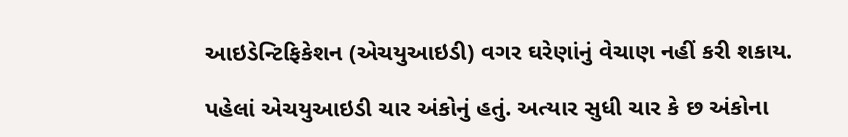આઇડેન્ટિફિકેશન (એચયુઆઇડી) વગર ઘરેણાંનું વેચાણ નહીં કરી શકાય.

પહેલાં એચયુઆઇડી ચાર અંકોનું હતું. અત્યાર સુધી ચાર કે છ અંકોના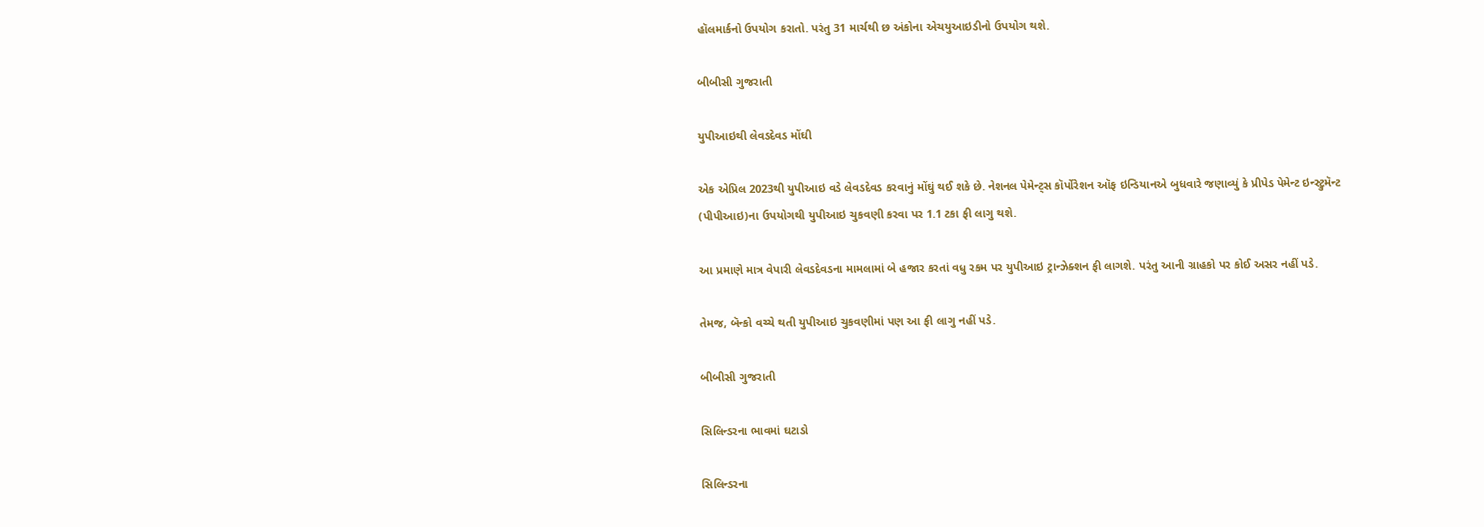હૉલમાર્કનો ઉપયોગ કરાતો. પરંતુ 31 માર્ચથી છ અંકોના એચયુઆઇડીનો ઉપયોગ થશે.

બીબીસી ગુજરાતી

યુપીઆઇથી લેવડદેવડ મોંઘી

એક એપ્રિલ 2023થી યુપીઆઇ વડે લેવડદેવડ કરવાનું મોંઘું થઈ શકે છે. નેશનલ પેમેન્ટ્સ કૉર્પોરેશન ઑફ ઇન્ડિયાનએ બુધવારે જણાવ્યું કે પ્રીપેડ પેમેન્ટ ઇન્સ્ટ્રુમૅન્ટ (પીપીઆઇ)ના ઉપયોગથી યુપીઆઇ ચુકવણી કરવા પર 1.1 ટકા ફી લાગુ થશે.

આ પ્રમાણે માત્ર વેપારી લેવડદેવડના મામલામાં બે હજાર કરતાં વધુ રકમ પર યુપીઆઇ ટ્રાન્ઝેક્શન ફી લાગશે. પરંતુ આની ગ્રાહકો પર કોઈ અસર નહીં પડે.

તેમજ, બૅન્કો વચ્ચે થતી યુપીઆઇ ચુકવણીમાં પણ આ ફી લાગુ નહીં પડે.

બીબીસી ગુજરાતી

સિલિન્ડરના ભાવમાં ઘટાડો

સિલિન્ડરના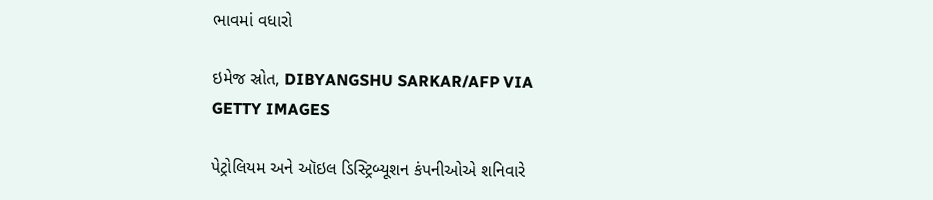ભાવમાં વધારો

ઇમેજ સ્રોત, DIBYANGSHU SARKAR/AFP VIA GETTY IMAGES

પેટ્રોલિયમ અને ઑઇલ ડિસ્ટ્રિબ્યૂશન કંપનીઓએ શનિવારે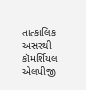તાત્કાલિક અસરથી કૉમર્શિયલ એલપીજી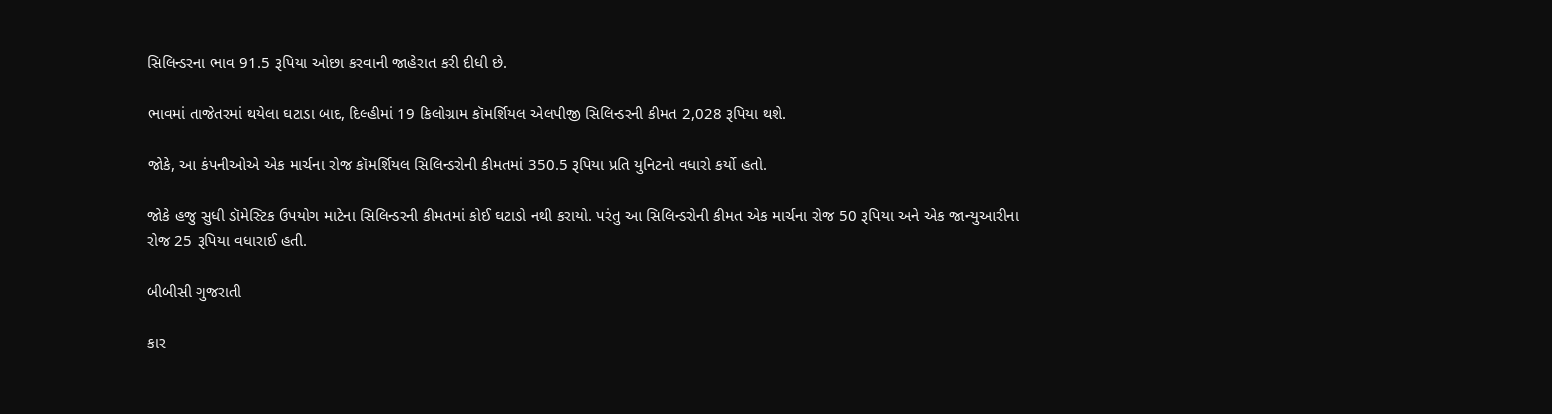સિલિન્ડરના ભાવ 91.5 રૂપિયા ઓછા કરવાની જાહેરાત કરી દીધી છે.

ભાવમાં તાજેતરમાં થયેલા ઘટાડા બાદ, દિલ્હીમાં 19 કિલોગ્રામ કૉમર્શિયલ એલપીજી સિલિન્ડરની કીમત 2,028 રૂપિયા થશે.

જોકે, આ કંપનીઓએ એક માર્ચના રોજ કૉમર્શિયલ સિલિન્ડરોની કીમતમાં 350.5 રૂપિયા પ્રતિ યુનિટનો વધારો કર્યો હતો.

જોકે હજુ સુધી ડૉમેસ્ટિક ઉપયોગ માટેના સિલિન્ડરની કીમતમાં કોઈ ઘટાડો નથી કરાયો. પરંતુ આ સિલિન્ડરોની કીમત એક માર્ચના રોજ 50 રૂપિયા અને એક જાન્યુઆરીના રોજ 25 રૂપિયા વધારાઈ હતી.

બીબીસી ગુજરાતી

કાર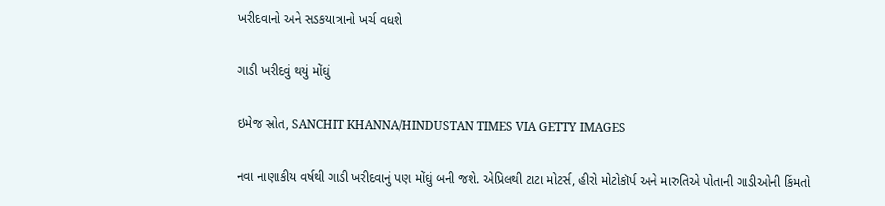ખરીદવાનો અને સડકયાત્રાનો ખર્ચ વધશે

ગાડી ખરીદવું થયું મોંઘું

ઇમેજ સ્રોત, SANCHIT KHANNA/HINDUSTAN TIMES VIA GETTY IMAGES

નવા નાણાકીય વર્ષથી ગાડી ખરીદવાનું પણ મોંઘું બની જશે. એપ્રિલથી ટાટા મોટર્સ, હીરો મોટોકૉર્પ અને મારુતિએ પોતાની ગાડીઓની કિંમતો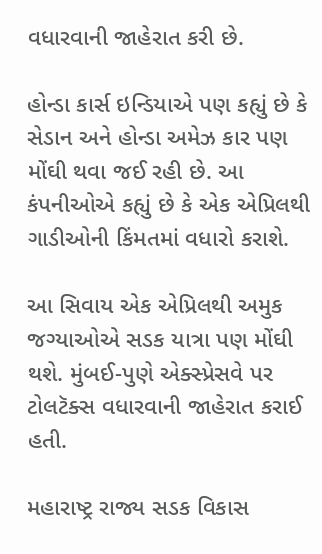વધારવાની જાહેરાત કરી છે.

હોન્ડા કાર્સ ઇન્ડિયાએ પણ કહ્યું છે કે સેડાન અને હોન્ડા અમેઝ કાર પણ મોંઘી થવા જઈ રહી છે. આ કંપનીઓએ કહ્યું છે કે એક એપ્રિલથી ગાડીઓની કિંમતમાં વધારો કરાશે.

આ સિવાય એક એપ્રિલથી અમુક જગ્યાઓએ સડક યાત્રા પણ મોંઘી થશે. મુંબઈ-પુણે એક્સ્પ્રેસવે પર ટોલટૅક્સ વધારવાની જાહેરાત કરાઈ હતી.

મહારાષ્ટ્ર રાજ્ય સડક વિકાસ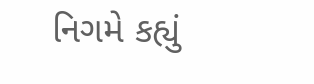નિગમે કહ્યું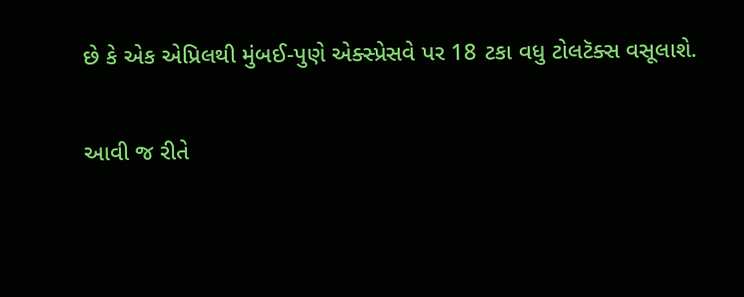છે કે એક એપ્રિલથી મુંબઈ-પુણે એક્સ્પ્રેસવે પર 18 ટકા વધુ ટોલટૅક્સ વસૂલાશે.

આવી જ રીતે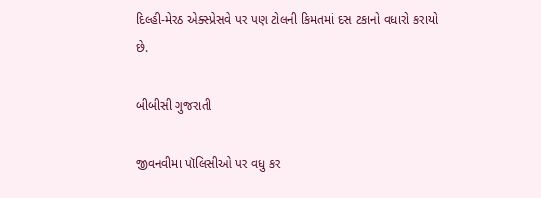દિલ્હી-મેરઠ એક્સ્પ્રેસવે પર પણ ટોલની કિમતમાં દસ ટકાનો વધારો કરાયો છે.

બીબીસી ગુજરાતી

જીવનવીમા પૉલિસીઓ પર વધુ કર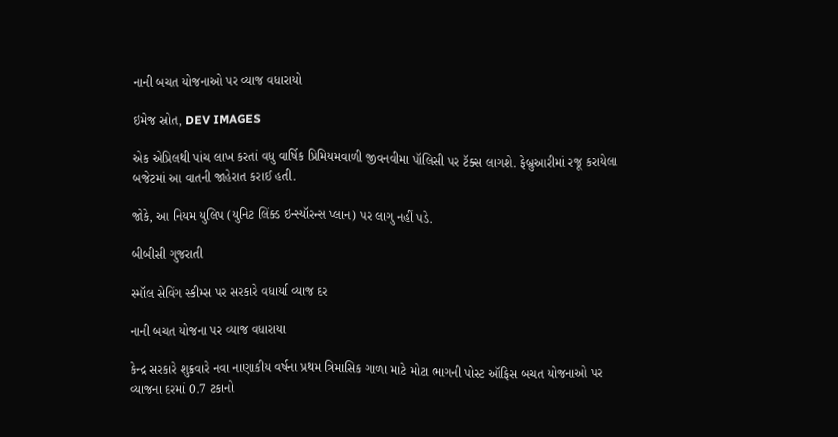નાની બચત યોજનાઓ પર વ્યાજ વધારાયો

ઇમેજ સ્રોત, DEV IMAGES

એક એપ્રિલથી પાંચ લાખ કરતાં વધુ વાર્ષિક પ્રિમિયમવાળી જીવનવીમા પૉલિસી પર ટૅક્સ લાગશે. ફેબ્રુઆરીમાં રજૂ કરાયેલા બજેટમાં આ વાતની જાહેરાત કરાઈ હતી.

જોકે, આ નિયમ યુલિપ (યુનિટ લિંક્ડ ઇન્સ્યૉરન્સ પ્લાન) પર લાગુ નહીં પડે.

બીબીસી ગુજરાતી

સ્મૉલ સેવિંગ સ્કીમ્સ પર સરકારે વધાર્યા વ્યાજ દર

નાની બચત યોજના પર વ્યાજ વધારાયા

કેન્દ્ર સરકારે શુક્રવારે નવા નાણાકીય વર્ષના પ્રથમ ત્રિમાસિક ગાળા માટે મોટા ભાગની પોસ્ટ ઑફિસ બચત યોજનાઓ પર વ્યાજના દરમાં 0.7 ટકાનો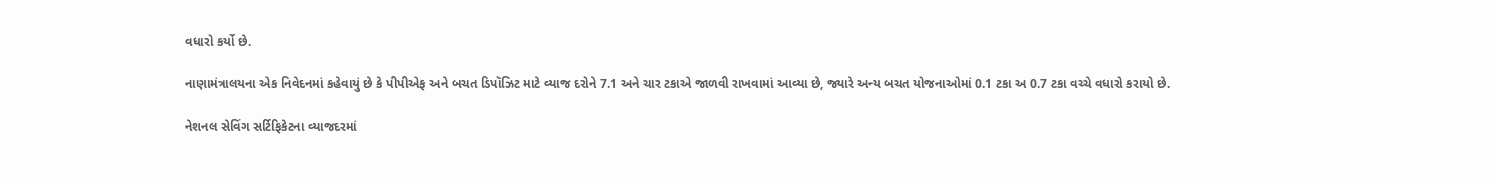વધારો કર્યો છે.

નાણામંત્રાલયના એક નિવેદનમાં કહેવાયું છે કે પીપીએફ અને બચત ડિપૉઝિટ માટે વ્યાજ દરોને 7.1 અને ચાર ટકાએ જાળવી રાખવામાં આવ્યા છે, જ્યારે અન્ય બચત યોજનાઓમાં 0.1 ટકા અ 0.7 ટકા વચ્ચે વધારો કરાયો છે.

નેશનલ સેવિંગ સર્ટિફિકેટના વ્યાજદરમાં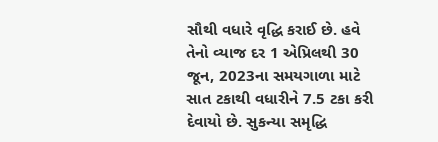સૌથી વધારે વૃદ્ધિ કરાઈ છે. હવે તેનો વ્યાજ દર 1 એપ્રિલથી 30 જૂન, 2023ના સમયગાળા માટે સાત ટકાથી વધારીને 7.5 ટકા કરી દેવાયો છે. સુકન્યા સમૃદ્ધિ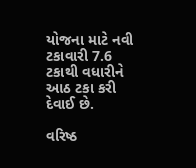યોજના માટે નવી ટકાવારી 7.6 ટકાથી વધારીને આઠ ટકા કરી દેવાઈ છે.

વરિષ્ઠ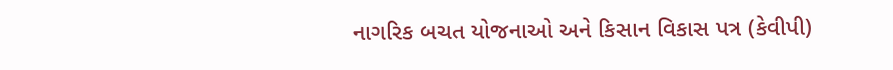નાગરિક બચત યોજનાઓ અને કિસાન વિકાસ પત્ર (કેવીપી)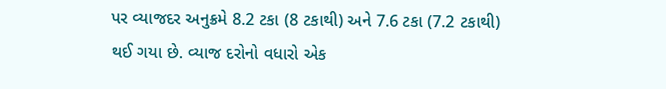પર વ્યાજદર અનુક્રમે 8.2 ટકા (8 ટકાથી) અને 7.6 ટકા (7.2 ટકાથી) થઈ ગયા છે. વ્યાજ દરોનો વધારો એક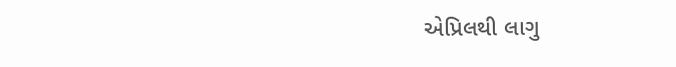એપ્રિલથી લાગુ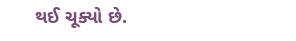થઈ ચૂક્યો છે.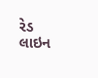રેડ લાઇન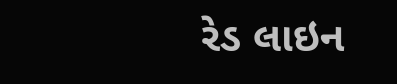રેડ લાઇન